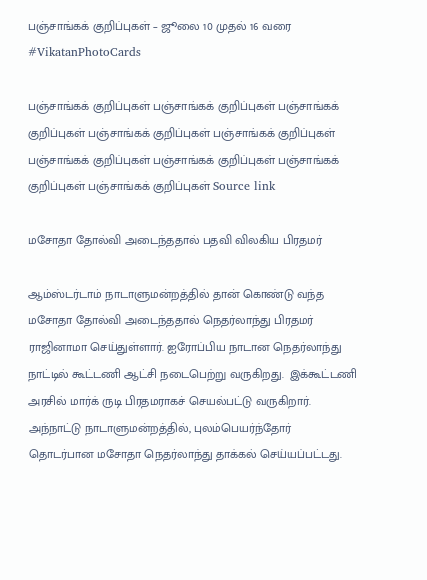பஞ்சாங்கக் குறிப்புகள் – ஜூலை 10 முதல் 16 வரை #VikatanPhotoCards

பஞ்சாங்கக் குறிப்புகள் பஞ்சாங்கக் குறிப்புகள் பஞ்சாங்கக் குறிப்புகள் பஞ்சாங்கக் குறிப்புகள் பஞ்சாங்கக் குறிப்புகள் பஞ்சாங்கக் குறிப்புகள் பஞ்சாங்கக் குறிப்புகள் பஞ்சாங்கக் குறிப்புகள் பஞ்சாங்கக் குறிப்புகள் Source link

மசோதா தோல்வி அடைந்ததால் பதவி விலகிய பிரதமர்

ஆம்ஸ்டர்டாம் நாடாளுமன்றத்தில் தான் கொண்டு வந்த மசோதா தோல்வி அடைந்ததால் நெதர்லாந்து பிரதமர் ராஜினாமா செய்துள்ளார். ஐரோப்பிய நாடான நெதர்லாந்து நாட்டில் கூட்டணி ஆட்சி நடைபெற்று வருகிறது.  இக்கூட்டணி அரசில் மார்க் ருடி பிரதமராகச் செயல்பட்டு வருகிறார். அந்நாட்டு நாடாளுமன்றத்தில், புலம்பெயர்ந்தோர் தொடர்பான மசோதா நெதர்லாந்து தாக்கல் செய்யப்பட்டது.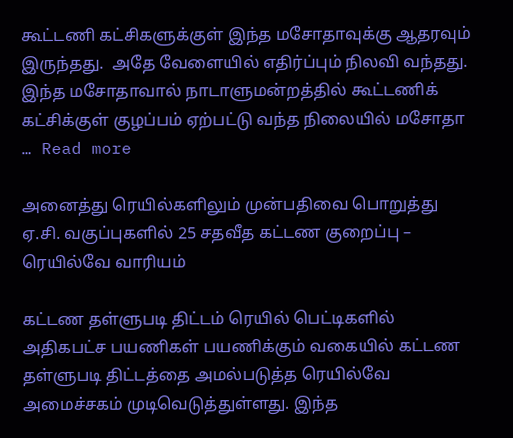கூட்டணி கட்சிகளுக்குள் இந்த மசோதாவுக்கு ஆதரவும் இருந்தது.  அதே வேளையில் எதிர்ப்பும் நிலவி வந்தது. இந்த மசோதாவால் நாடாளுமன்றத்தில் கூட்டணிக் கட்சிக்குள் குழப்பம் ஏற்பட்டு வந்த நிலையில் மசோதா … Read more

அனைத்து ரெயில்களிலும் முன்பதிவை பொறுத்து ஏ.சி. வகுப்புகளில் 25 சதவீத கட்டண குறைப்பு – ரெயில்வே வாரியம்

கட்டண தள்ளுபடி திட்டம் ரெயில் பெட்டிகளில் அதிகபட்ச பயணிகள் பயணிக்கும் வகையில் கட்டண தள்ளுபடி திட்டத்தை அமல்படுத்த ரெயில்வே அமைச்சகம் முடிவெடுத்துள்ளது. இந்த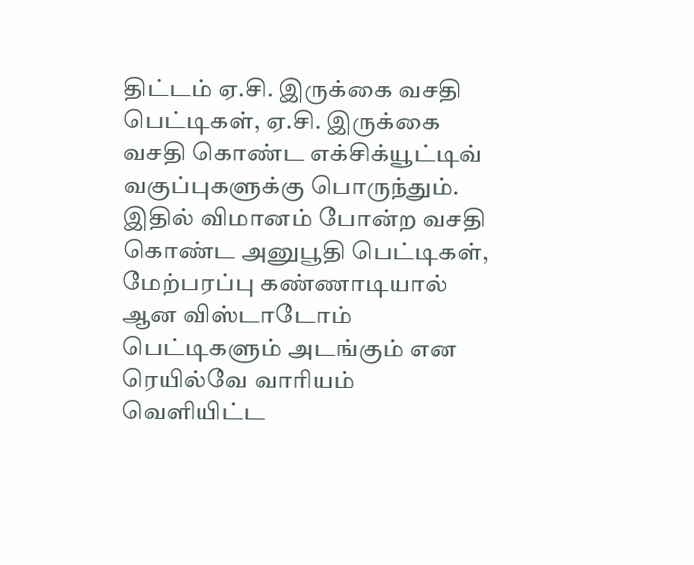திட்டம் ஏ.சி. இருக்கை வசதி பெட்டிகள், ஏ.சி. இருக்கை வசதி கொண்ட எக்சிக்யூட்டிவ் வகுப்புகளுக்கு பொருந்தும். இதில் விமானம் போன்ற வசதி கொண்ட அனுபூதி பெட்டிகள், மேற்பரப்பு கண்ணாடியால் ஆன விஸ்டாடோம் பெட்டிகளும் அடங்கும் என ரெயில்வே வாரியம் வெளியிட்ட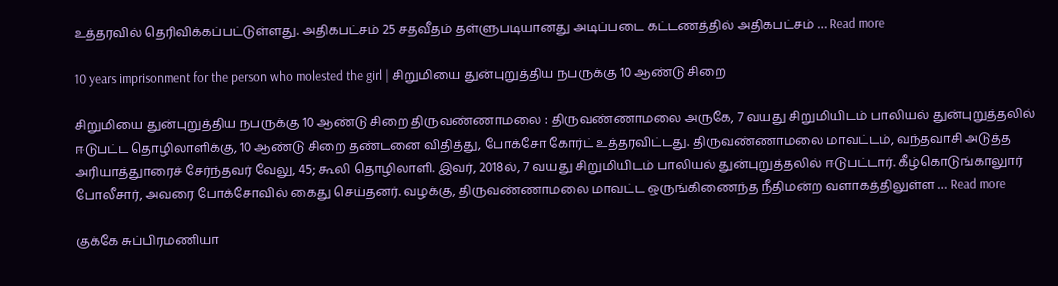உத்தரவில் தெரிவிக்கப்பட்டுள்ளது. அதிகபட்சம் 25 சதவீதம் தள்ளுபடியானது அடிப்படை கட்டணத்தில் அதிகபட்சம் … Read more

10 years imprisonment for the person who molested the girl | சிறுமியை துன்புறுத்திய நபருக்கு 10 ஆண்டு சிறை

சிறுமியை துன்புறுத்திய நபருக்கு 10 ஆண்டு சிறை திருவண்ணாமலை : திருவண்ணாமலை அருகே, 7 வயது சிறுமியிடம் பாலியல் துன்புறுத்தலில் ஈடுபட்ட தொழிலாளிக்கு, 10 ஆண்டு சிறை தண்டனை விதித்து, போக்சோ கோர்ட் உத்தரவிட்டது. திருவண்ணாமலை மாவட்டம், வந்தவாசி அடுத்த அரியாத்துாரைச் சேர்ந்தவர் வேலு, 45; கூலி தொழிலாளி. இவர், 2018ல், 7 வயது சிறுமியிடம் பாலியல் துன்புறுத்தலில் ஈடுபட்டார். கீழ்கொடுங்காலுார் போலீசார், அவரை போக்சோவில் கைது செய்தனர். வழக்கு, திருவண்ணாமலை மாவட்ட ஒருங்கிணைந்த நீதிமன்ற வளாகத்திலுள்ள … Read more

குக்கே சுப்பிரமணியா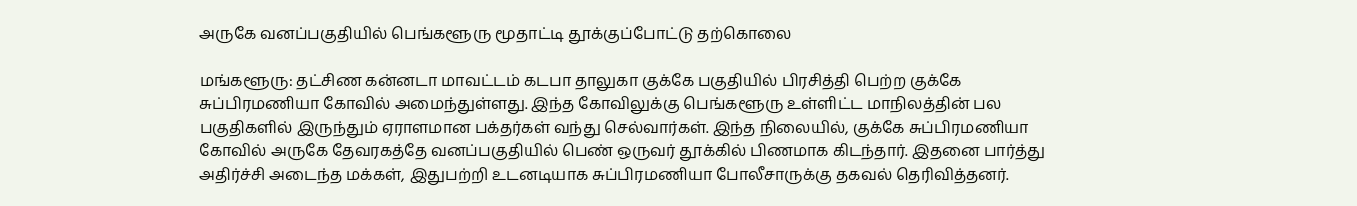அருகே வனப்பகுதியில் பெங்களூரு மூதாட்டி தூக்குப்போட்டு தற்கொலை

மங்களூரு: தட்சிண கன்னடா மாவட்டம் கடபா தாலுகா குக்கே பகுதியில் பிரசித்தி பெற்ற குக்கே சுப்பிரமணியா கோவில் அமைந்துள்ளது. இந்த கோவிலுக்கு பெங்களூரு உள்ளிட்ட மாநிலத்தின் பல பகுதிகளில் இருந்தும் ஏராளமான பக்தர்கள் வந்து செல்வார்கள். இந்த நிலையில், குக்கே சுப்பிரமணியா கோவில் அருகே தேவரகத்தே வனப்பகுதியில் பெண் ஒருவர் தூக்கில் பிணமாக கிடந்தார். இதனை பார்த்து அதிர்ச்சி அடைந்த மக்கள், இதுபற்றி உடனடியாக சுப்பிரமணியா போலீசாருக்கு தகவல் தெரிவித்தனர்.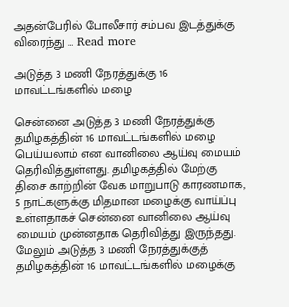அதன்பேரில் போலீசார் சம்பவ இடத்துக்கு விரைந்து … Read more

அடுத்த 3 மணி நேரத்துக்கு 16 மாவட்டங்களில் மழை

சென்னை அடுத்த 3 மணி நேரத்துக்கு தமிழகத்தின் 16 மாவட்டங்களில் மழை பெய்யலாம் என வானிலை ஆய்வு மையம் தெரிவித்துள்ளது. தமிழகத்தில் மேற்கு திசை காற்றின் வேக மாறுபாடு காரணமாக, 5 நாட்களுக்கு மிதமான மழைக்கு வாய்ப்பு உள்ளதாகச் சென்னை வானிலை ஆய்வு மையம் முன்னதாக தெரிவித்து இருந்தது. மேலும் அடுத்த 3 மணி நேரத்துக்குத் தமிழகத்தின் 16 மாவட்டங்களில் மழைக்கு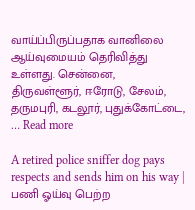வாய்ப்பிருப்பதாக வானிலை ஆய்வுமையம் தெரிவித்து உள்ளது. சென்னை, திருவள்ளூர், ஈரோடு, சேலம், தருமபுரி, கடலூர், புதுக்கோட்டை, … Read more

A retired police sniffer dog pays respects and sends him on his way | பணி ஓய்வு பெற்ற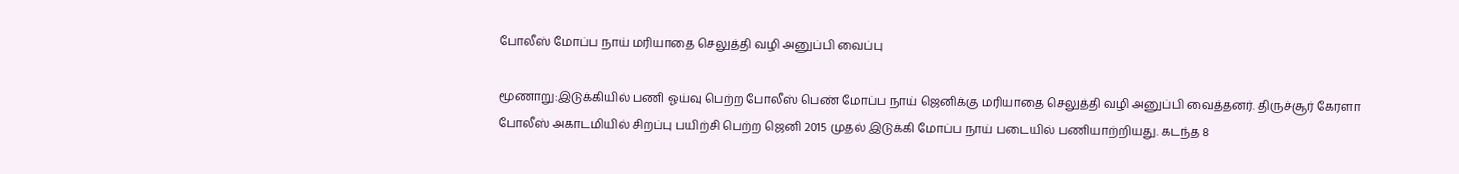போலீஸ் மோப்ப நாய் மரியாதை செலுத்தி வழி அனுப்பி வைப்பு

மூணாறு:இடுக்கியில் பணி ஓய்வு பெற்ற போலீஸ் பெண் மோப்ப நாய் ஜெனிக்கு மரியாதை செலுத்தி வழி அனுப்பி வைத்தனர். திருச்சூர் கேரளா போலீஸ் அகாடமியில் சிறப்பு பயிற்சி பெற்ற ஜெனி 2015 முதல் இடுக்கி மோப்ப நாய் படையில் பணியாற்றியது. கடந்த 8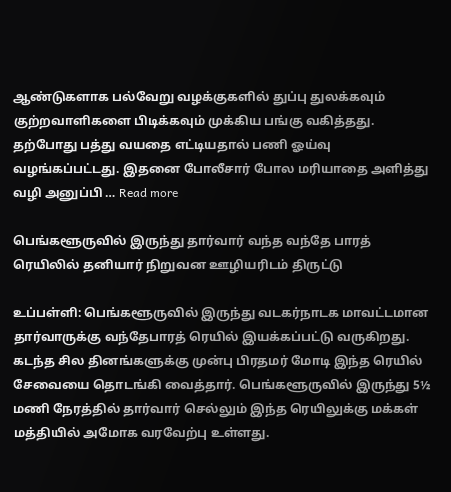ஆண்டுகளாக பல்வேறு வழக்குகளில் துப்பு துலக்கவும் குற்றவாளிகளை பிடிக்கவும் முக்கிய பங்கு வகித்தது. தற்போது பத்து வயதை எட்டியதால் பணி ஓய்வு வழங்கப்பட்டது. இதனை போலீசார் போல மரியாதை அளித்து வழி அனுப்பி … Read more

பெங்களூருவில் இருந்து தார்வார் வந்த வந்தே பாரத் ரெயிலில் தனியார் நிறுவன ஊழியரிடம் திருட்டு

உப்பள்ளி: பெங்களூருவில் இருந்து வடகர்நாடக மாவட்டமான தார்வாருக்கு வந்தேபாரத் ரெயில் இயக்கப்பட்டு வருகிறது. கடந்த சில தினங்களுக்கு முன்பு பிரதமர் மோடி இந்த ரெயில் சேவையை தொடங்கி வைத்தார். பெங்களூருவில் இருந்து 5½ மணி நேரத்தில் தார்வார் செல்லும் இந்த ரெயிலுக்கு மக்கள் மத்தியில் அமோக வரவேற்பு உள்ளது.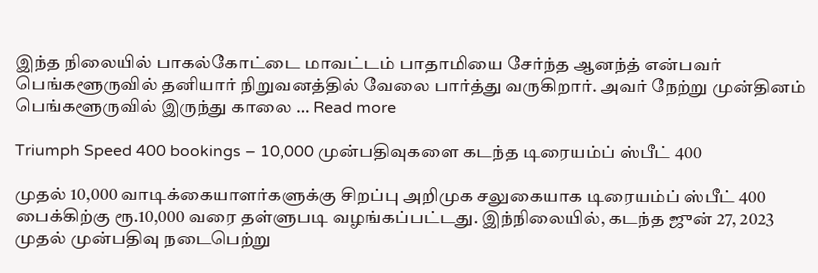இந்த நிலையில் பாகல்கோட்டை மாவட்டம் பாதாமியை சேர்ந்த ஆனந்த் என்பவர் பெங்களூருவில் தனியார் நிறுவனத்தில் வேலை பார்த்து வருகிறார். அவர் நேற்று முன்தினம் பெங்களூருவில் இருந்து காலை … Read more

Triumph Speed 400 bookings – 10,000 முன்பதிவுகளை கடந்த டிரையம்ப் ஸ்பீட் 400

முதல் 10,000 வாடிக்கையாளர்களுக்கு சிறப்பு அறிமுக சலுகையாக டிரையம்ப் ஸ்பீட் 400 பைக்கிற்கு ரூ.10,000 வரை தள்ளுபடி வழங்கப்பட்டது. இந்நிலையில், கடந்த ஜுன் 27, 2023 முதல் முன்பதிவு நடைபெற்று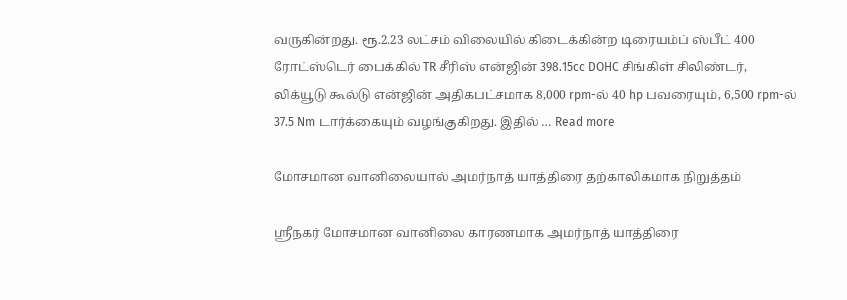வருகின்றது. ரூ.2.23 லட்சம் விலையில் கிடைக்கின்ற டிரையம்ப் ஸ்பீட் 400 ரோட்ஸ்டெர் பைக்கில் TR சீரிஸ் என்ஜின் 398.15cc DOHC சிங்கிள் சிலிண்டர், லிக்யூடு கூல்டு என்ஜின் அதிகபட்சமாக 8,000 rpm-ல் 40 hp பவரையும், 6,500 rpm-ல் 37.5 Nm டார்க்கையும் வழங்குகிறது. இதில் … Read more

மோசமான வானிலையால் அமர்நாத் யாத்திரை தற்காலிகமாக நிறுத்தம்

ஸ்ரீநகர் மோசமான வானிலை காரணமாக அமர்நாத் யாத்திரை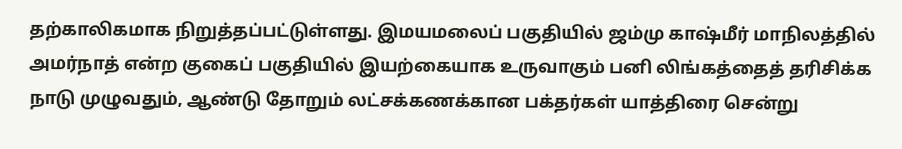தற்காலிகமாக நிறுத்தப்பட்டுள்ளது. இமயமலைப் பகுதியில் ஜம்மு காஷ்மீர் மாநிலத்தில் அமர்நாத் என்ற குகைப் பகுதியில் இயற்கையாக உருவாகும் பனி லிங்கத்தைத் தரிசிக்க நாடு முழுவதும், ஆண்டு தோறும் லட்சக்கணக்கான பக்தர்கள் யாத்திரை சென்று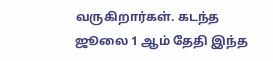வருகிறார்கள். கடந்த ஜூலை 1 ஆம் தேதி இந்த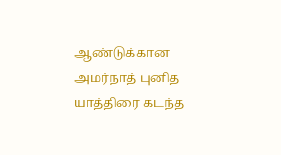ஆண்டுக்கான அமர்நாத் புனித யாத்திரை கடந்த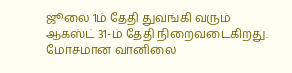ஜூலை 1ம் தேதி துவங்கி வரும் ஆகஸ்ட் 31-ம் தேதி நிறைவடைகிறது.  மோசமான வானிலை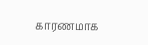காரணமாக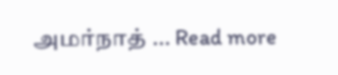அமர்நாத் … Read more